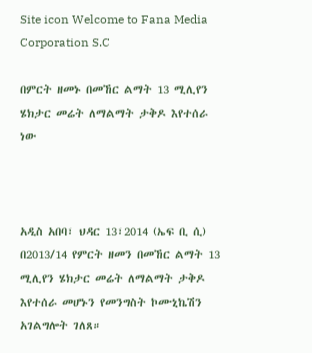Site icon Welcome to Fana Media Corporation S.C

በምርት ዘመኑ በመኸር ልማት 13 ሚሊየን ሄክታር መሬት ለማልማት ታቅዶ እየተሰራ ነው



አዲስ አበባ፣ ህዳር 13፣2014 (ኤፍ ቢ ሲ) በ2013/14 የምርት ዘመን በመኸር ልማት 13 ሚሊየን ሄክታር መሬት ለማልማት ታቅዶ እየተሰራ መሆኑን የመንግስት ኮሙኒኬሽን አገልግሎት ገለጸ።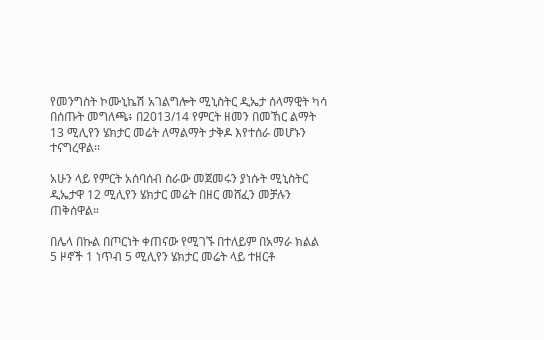የመንግስት ኮሙኒኬሽ አገልግሎት ሚኒስትር ዲኤታ ሰላማዊት ካሳ በሰጡት መግለጫ፥ በ2013/14 የምርት ዘመን በመኸር ልማት 13 ሚሊየን ሄክታር መሬት ለማልማት ታቅዶ እየተሰራ መሆኑን ተናግረዋል፡፡

አሁን ላይ የምርት አሰባሰብ ስራው መጀመሩን ያነሱት ሚኒስትር ዲኤታዋ 12 ሚሊየን ሄክታር መሬት በዘር መሸፈን መቻሉን ጠቅሰዋል።

በሌላ በኩል በጦርነት ቀጠናው የሚገኙ በተለይም በአማራ ክልል 5 ዞኖች 1 ነጥብ 5 ሚሊየን ሄክታር መሬት ላይ ተዘርቶ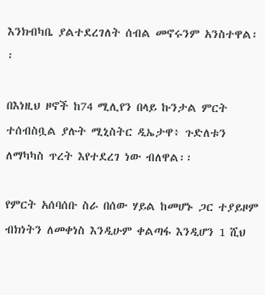እንክብካቤ ያልተደረገለት ሰብል መኖሩንም አንስተዋል፡፡

በእነዚህ ዞኖች ከ74 ሚሊየን በላይ ኩንታል ምርት ተሰብስቧል ያሉት ሚኒስትር ዲኤታዋ፥ ጉድለቱን ለማካካስ ጥረት እየተደረገ ነው ብለዋል፡፡

የምርት አሰባሰቡ ስራ በሰው ሃይል ከመሆኑ ጋር ተያይዞም ብክነትን ለመቀነስ እንዲሁም ቀልጣፋ እንዲሆን 1 ሺህ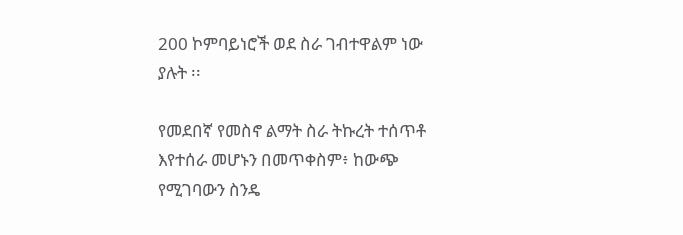200 ኮምባይነሮች ወደ ስራ ገብተዋልም ነው ያሉት ፡፡

የመደበኛ የመስኖ ልማት ስራ ትኩረት ተሰጥቶ እየተሰራ መሆኑን በመጥቀስም፥ ከውጭ የሚገባውን ስንዴ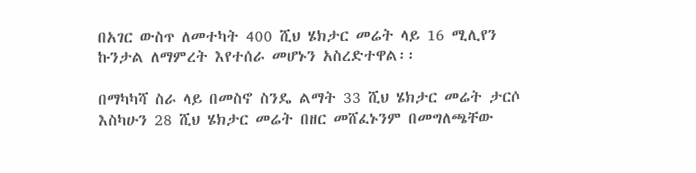በአገር ውስጥ ለመተካት 400 ሺህ ሄክታር መሬት ላይ 16 ሚሊየን ኩንታል ለማምረት እየተሰራ መሆኑን አስረድተዋል፡፡

በማካካሻ ስራ ላይ በመስኖ ስንዴ ልማት 33 ሺህ ሄክታር መሬት ታርሶ እስካሁን 28 ሺህ ሄክታር መሬት በዘር መሸፈኑንም በመግለጫቸው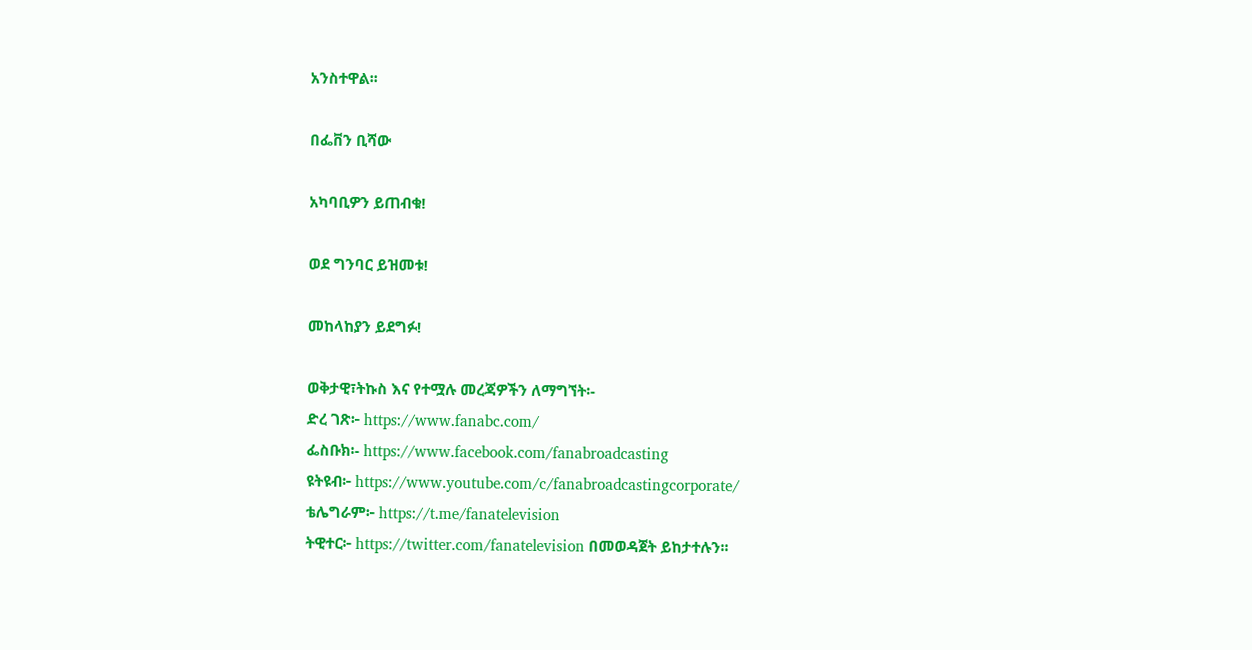አንስተዋል፡፡

በፌቨን ቢሻው

አካባቢዎን ይጠብቁ!

ወደ ግንባር ይዝመቱ!

መከላከያን ይደግፉ!

ወቅታዊ፣ትኩስ እና የተሟሉ መረጃዎችን ለማግኘት፡-
ድረ ገጽ፦ https://www.fanabc.com/
ፌስቡክ፡- https://www.facebook.com/fanabroadcasting
ዩትዩብ፦ https://www.youtube.com/c/fanabroadcastingcorporate/
ቴሌግራም፦ https://t.me/fanatelevision
ትዊተር፦ https://twitter.com/fanatelevision በመወዳጀት ይከታተሉን፡፡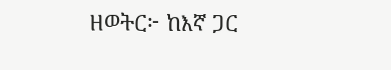ዘወትር፦ ከእኛ ጋር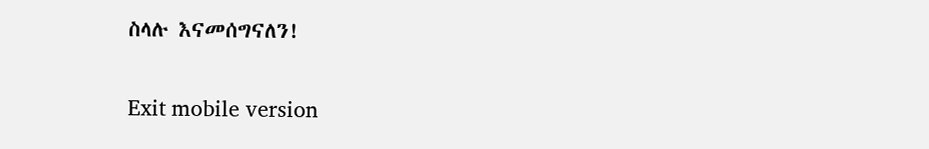ስላሉ እናመሰግናለን!

Exit mobile version